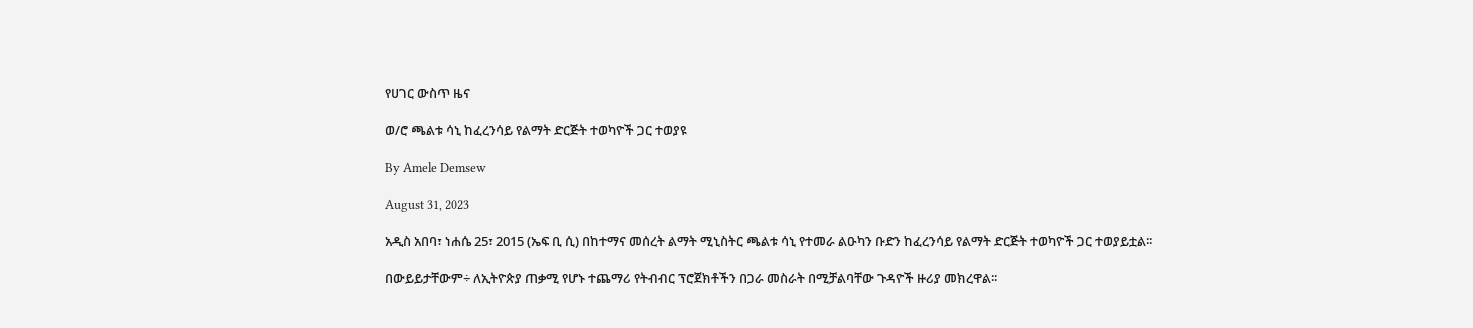የሀገር ውስጥ ዜና

ወ/ሮ ጫልቱ ሳኒ ከፈረንሳይ የልማት ድርጅት ተወካዮች ጋር ተወያዩ

By Amele Demsew

August 31, 2023

አዲስ አበባ፣ ነሐሴ 25፣ 2015 (ኤፍ ቢ ሲ) በከተማና መሰረት ልማት ሚኒስትር ጫልቱ ሳኒ የተመራ ልዑካን ቡድን ከፈረንሳይ የልማት ድርጅት ተወካዮች ጋር ተወያይቷል፡፡

በውይይታቸውም÷ ለኢትዮጵያ ጠቃሚ የሆኑ ተጨማሪ የትብብር ፕሮጀክቶችን በጋራ መስራት በሚቻልባቸው ጉዳዮች ዙሪያ መክረዋል፡፡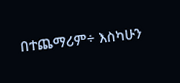በተጨማሪም÷ እስካሁን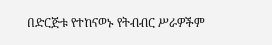በድርጅቱ የተከናወኑ የትብብር ሥራዎችም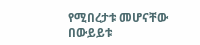የሚበረታቱ መሆናቸው በውይይቱ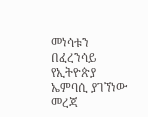መነሳቱን በፈረንሳይ የኢትዮጵያ ኤምባሲ ያገኘነው መረጃ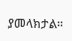ያመላክታል፡፡